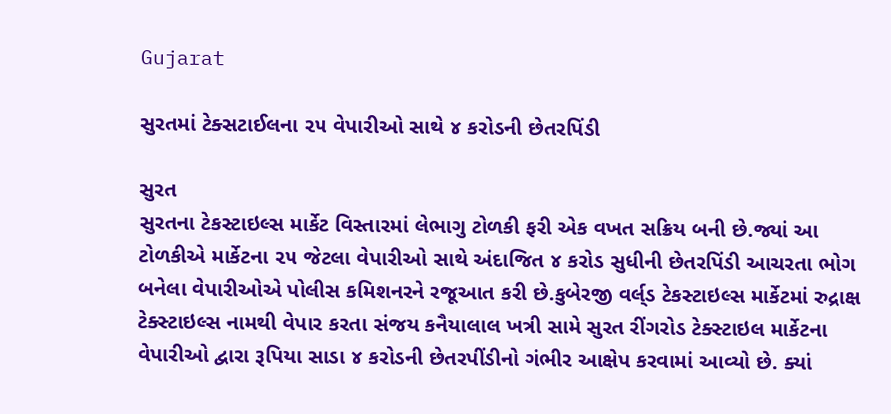Gujarat

સુરતમાં ટેક્સટાઈલના ૨૫ વેપારીઓ સાથે ૪ કરોડની છેતરપિંડી

સુરત
સુરતના ટેકસ્ટાઇલ્સ માર્કેટ વિસ્તારમાં લેભાગુ ટોળકી ફરી એક વખત સક્રિય બની છે.જ્યાં આ ટોળકીએ માર્કેટના ૨૫ જેટલા વેપારીઓ સાથે અંદાજિત ૪ કરોડ સુધીની છેતરપિંડી આચરતા ભોગ બનેલા વેપારીઓએ પોલીસ કમિશનરને રજૂઆત કરી છે.કુબેરજી વર્લ્‌ડ ટેકસ્ટાઇલ્સ માર્કેટમાં રુદ્રાક્ષ ટેક્સ્ટાઇલ્સ નામથી વેપાર કરતા સંજય કનૈયાલાલ ખત્રી સામે સુરત રીંગરોડ ટેક્સ્ટાઇલ માર્કેટના વેપારીઓ દ્વારા રૂપિયા સાડા ૪ કરોડની છેતરપીંડીનો ગંભીર આક્ષેપ કરવામાં આવ્યો છે. ક્યાં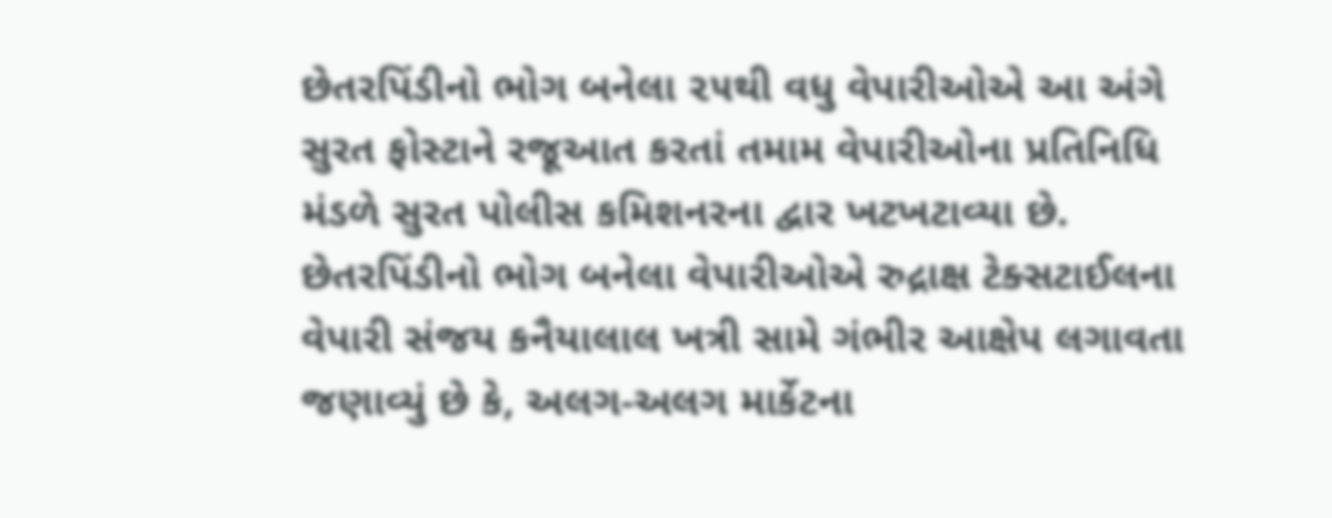છેતરપિંડીનો ભોગ બનેલા ૨૫થી વધુ વેપારીઓએ આ અંગે સુરત ફોસ્ટાને રજૂઆત કરતાં તમામ વેપારીઓના પ્રતિનિધિ મંડળે સુરત પોલીસ કમિશનરના દ્વાર ખટખટાવ્યા છે. છેતરપિંડીનો ભોગ બનેલા વેપારીઓએ રુદ્રાક્ષ ટેક્સટાઈલના વેપારી સંજય કનૈયાલાલ ખત્રી સામે ગંભીર આક્ષેપ લગાવતા જણાવ્યું છે કે, અલગ-અલગ માર્કેટના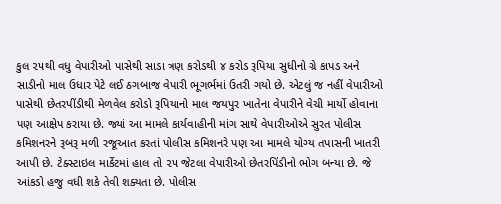કુલ ૨૫થી વધુ વેપારીઓ પાસેથી સાડા ત્રણ કરોડથી ૪ કરોડ રૂપિયા સુધીનો ગ્રે કાપડ અને સાડીનો માલ ઉધાર પેટે લઈ ઠગબાજ વેપારી ભૂગર્ભમાં ઉતરી ગયો છે. એટલું જ નહીં વેપારીઓ પાસેથી છેતરપીંડીથી મેળવેલ કરોડો રૂપિયાનો માલ જયપુર ખાતેના વેપારીને વેચી માર્યો હોવાના પણ આક્ષેપ કરાયા છે. જ્યાં આ મામલે કાર્યવાહીની માંગ સાથે વેપારીઓએ સુરત પોલીસ કમિશનરને રૂબરૂ મળી રજૂઆત કરતાં પોલીસ કમિશનરે પણ આ મામલે યોગ્ય તપાસની ખાતરી આપી છે. ટેક્સ્ટાઇલ માર્કેટમાં હાલ તો ૨૫ જેટલા વેપારીઓ છેતરપિંડીનો ભોગ બન્યા છે. જે આંકડો હજુ વધી શકે તેવી શક્યતા છે. પોલીસ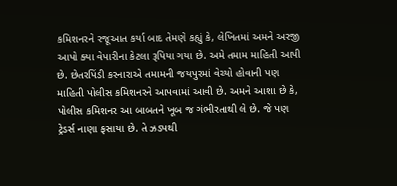કમિશનરને રજૂઆત કર્યા બાદ તેમણે કહ્યું કે, લેખિતમાં અમને અરજી આપો ક્યા વેપારીના કેટલા રૂપિયા ગયા છે. અમે તમામ માહિતી આપી છે. છેતરપિંડી કરનારાએ તમામની જયપુરમાં વેચ્યો હોવાની પણ માહિતી પોલીસ કમિશનરને આપવામાં આવી છે. અમને આશા છે કે, પોલીસ કમિશનર આ બાબતને ખૂબ જ ગંભીરતાથી લે છે. જે પણ ટ્રેડર્સ નાણા ફસાયા છે. તે ઝડપથી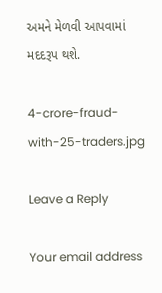અમને મેળવી આપવામાં મદદરૂપ થશે.

4-crore-fraud-with-25-traders.jpg

Leave a Reply

Your email address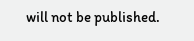will not be published.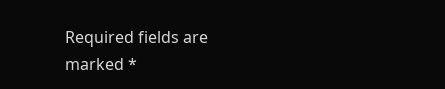Required fields are marked *